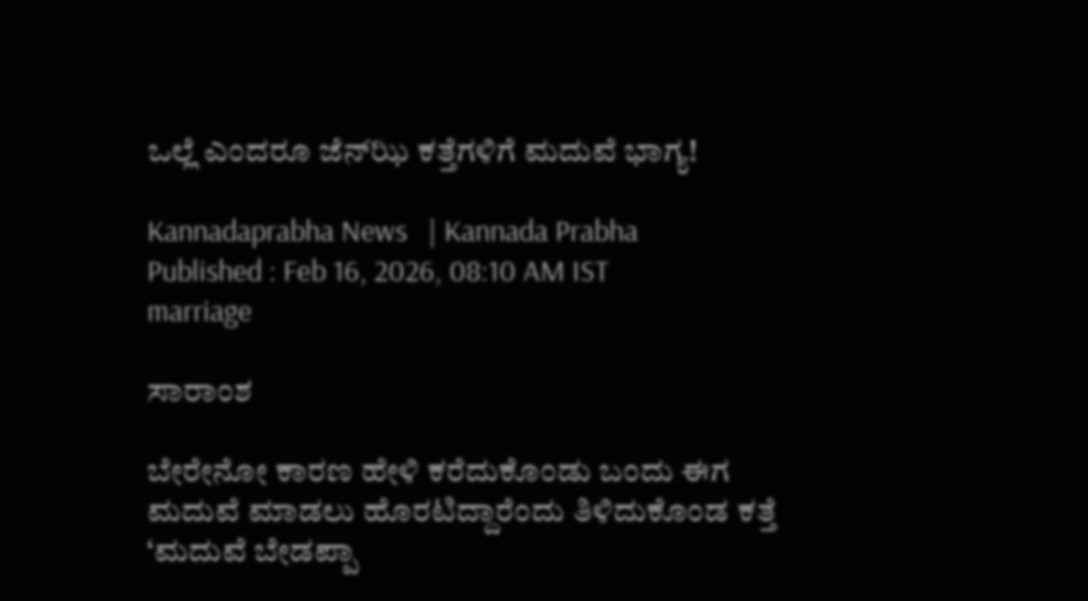ಒಲ್ಲೆ ಎಂದರೂ ಜೆನ್‌ಝಿ ಕತ್ತೆಗಳಿಗೆ ಮದುವೆ ಭಾಗ್ಯ!

Kannadaprabha News   | Kannada Prabha
Published : Feb 16, 2026, 08:10 AM IST
marriage

ಸಾರಾಂಶ

ಬೇರೇನೋ ಕಾರಣ ಹೇಳಿ ಕರೆದುಕೊಂಡು ಬಂದು ಈಗ ಮದುವೆ ಮಾಡಲು ಹೊರಟಿದ್ದಾರೆಂದು ತಿಳಿದುಕೊಂಡ ಕತ್ತೆ ‘ಮದುವೆ ಬೇಡಪ್ಪಾ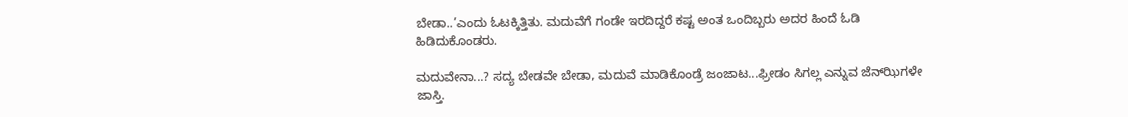ಬೇಡಾ..’ಎಂದು ಓಟಕ್ಕಿತ್ತಿತು. ಮದುವೆಗೆ ಗಂಡೇ ಇರದಿದ್ದರೆ ಕಷ್ಟ ಅಂತ ಒಂದಿಬ್ಬರು ಅದರ ಹಿಂದೆ ಓಡಿ ಹಿಡಿದುಕೊಂಡರು.

ಮದುವೇನಾ...? ಸದ್ಯ ಬೇಡವೇ ಬೇಡಾ, ಮದುವೆ ಮಾಡಿಕೊಂಡ್ರೆ ಜಂಜಾಟ...ಫ್ರೀಡಂ ಸಿಗಲ್ಲ ಎನ್ನುವ ಜೆನ್‌ಝಿಗಳೇ ಜಾಸ್ತಿ.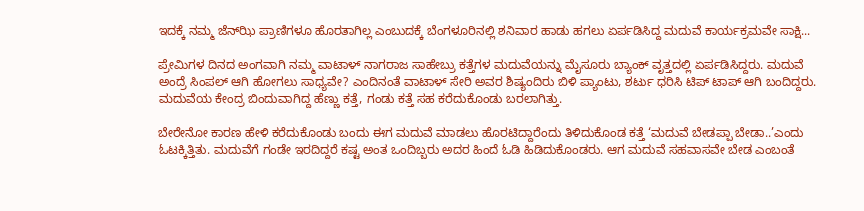ಇದಕ್ಕೆ ನಮ್ಮ ಜೆನ್‌ಝಿ ಪ್ರಾಣಿಗಳೂ ಹೊರತಾಗಿಲ್ಲ ಎಂಬುದಕ್ಕೆ ಬೆಂಗಳೂರಿನಲ್ಲಿ ಶನಿವಾರ ಹಾಡು ಹಗಲು ಏರ್ಪಡಿಸಿದ್ದ ಮದುವೆ ಕಾರ್ಯಕ್ರಮವೇ ಸಾಕ್ಷಿ...

ಪ್ರೇಮಿಗಳ ದಿನದ ಅಂಗವಾಗಿ ನಮ್ಮ ವಾಟಾಳ್‌ ನಾಗರಾಜ ಸಾಹೇಬ್ರು ಕತ್ತೆಗಳ ಮದುವೆಯನ್ನು ಮೈಸೂರು ಬ್ಯಾಂಕ್‌ ವೃತ್ತದಲ್ಲಿ ಏರ್ಪಡಿಸಿದ್ದರು. ಮದುವೆ ಅಂದ್ರೆ ಸಿಂಪಲ್‌ ಆಗಿ ಹೋಗಲು ಸಾಧ್ಯವೇ? ಎಂದಿನಂತೆ ವಾಟಾಳ್‌ ಸೇರಿ ಅವರ ಶಿಷ್ಯಂದಿರು ಬಿಳಿ ಪ್ಯಾಂಟು, ಶರ್ಟು ಧರಿಸಿ ಟಿಪ್‌ ಟಾಪ್‌ ಆಗಿ ಬಂದಿದ್ದರು. ಮದುವೆಯ ಕೇಂದ್ರ ಬಿಂದುವಾಗಿದ್ದ ಹೆಣ್ಣು ಕತ್ತೆ, ಗಂಡು ಕತ್ತೆ ಸಹ ಕರೆದುಕೊಂಡು ಬರಲಾಗಿತ್ತು.

ಬೇರೇನೋ ಕಾರಣ ಹೇಳಿ ಕರೆದುಕೊಂಡು ಬಂದು ಈಗ ಮದುವೆ ಮಾಡಲು ಹೊರಟಿದ್ದಾರೆಂದು ತಿಳಿದುಕೊಂಡ ಕತ್ತೆ ‘ಮದುವೆ ಬೇಡಪ್ಪಾ ಬೇಡಾ..’ಎಂದು ಓಟಕ್ಕಿತ್ತಿತು. ಮದುವೆಗೆ ಗಂಡೇ ಇರದಿದ್ದರೆ ಕಷ್ಟ ಅಂತ ಒಂದಿಬ್ಬರು ಅದರ ಹಿಂದೆ ಓಡಿ ಹಿಡಿದುಕೊಂಡರು. ಆಗ ಮದುವೆ ಸಹವಾಸವೇ ಬೇಡ ಎಂಬಂತೆ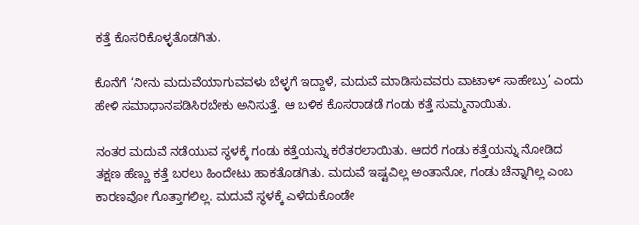ಕತ್ತೆ ಕೊಸರಿಕೊಳ್ಳತೊಡಗಿತು.

ಕೊನೆಗೆ ‘ನೀನು ಮದುವೆಯಾಗುವವಳು ಬೆಳ್ಳಗೆ ಇದ್ದಾಳೆ, ಮದುವೆ ಮಾಡಿಸುವವರು ವಾಟಾಳ್‌ ಸಾಹೇಬ್ರು’ ಎಂದು ಹೇಳಿ ಸಮಾಧಾನಪಡಿಸಿರಬೇಕು ಅನಿಸುತ್ತೆ. ಆ ಬಳಿಕ ಕೊಸರಾಡಡೆ ಗಂಡು ಕತ್ತೆ ಸುಮ್ಮನಾಯಿತು.

ನಂತರ ಮದುವೆ ನಡೆಯುವ ಸ್ಥಳಕ್ಕೆ ಗಂಡು ಕತ್ತೆಯನ್ನು ಕರೆತರಲಾಯಿತು. ಆದರೆ ಗಂಡು ಕತ್ತೆಯನ್ನು ನೋಡಿದ ತಕ್ಷಣ ಹೆಣ್ಣು ಕತ್ತೆ ಬರಲು ಹಿಂದೇಟು ಹಾಕತೊಡಗಿತು. ಮದುವೆ ಇಷ್ಟವಿಲ್ಲ ಅಂತಾನೋ, ಗಂಡು ಚೆನ್ನಾಗಿಲ್ಲ ಎಂಬ ಕಾರಣವೋ ಗೊತ್ತಾಗಲಿಲ್ಲ. ಮದುವೆ ಸ್ಥಳಕ್ಕೆ ಎಳೆದುಕೊಂಡೇ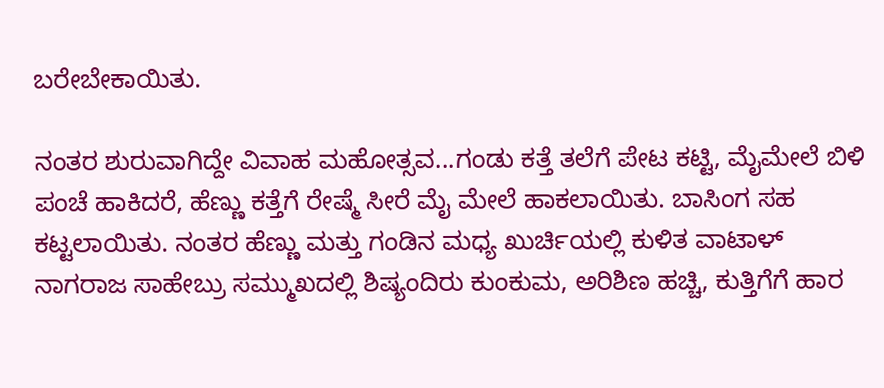ಬರೇಬೇಕಾಯಿತು.

ನಂತರ ಶುರುವಾಗಿದ್ದೇ ವಿವಾಹ ಮಹೋತ್ಸವ...ಗಂಡು ಕತ್ತೆ ತಲೆಗೆ ಪೇಟ ಕಟ್ಟಿ, ಮೈಮೇಲೆ ಬಿಳಿ ಪಂಚೆ ಹಾಕಿದರೆ, ಹೆಣ್ಣು ಕತ್ತೆಗೆ ರೇಷ್ಮೆ ಸೀರೆ ಮೈ ಮೇಲೆ ಹಾಕಲಾಯಿತು. ಬಾಸಿಂಗ ಸಹ ಕಟ್ಟಲಾಯಿತು. ನಂತರ ಹೆಣ್ಣು ಮತ್ತು ಗಂಡಿನ ಮಧ್ಯ ಖುರ್ಚಿಯಲ್ಲಿ ಕುಳಿತ ವಾಟಾಳ್‌ ನಾಗರಾಜ ಸಾಹೇಬ್ರು ಸಮ್ಮುಖದಲ್ಲಿ ಶಿಷ್ಯಂದಿರು ಕುಂಕುಮ, ಅರಿಶಿಣ ಹಚ್ಚಿ, ಕುತ್ತಿಗೆಗೆ ಹಾರ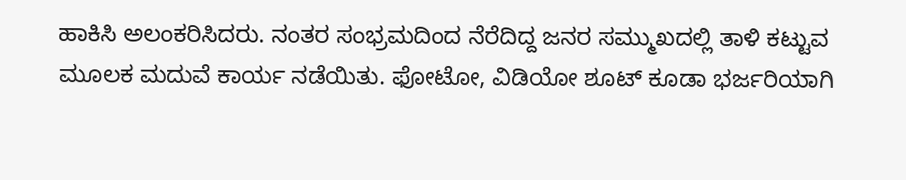ಹಾಕಿಸಿ ಅಲಂಕರಿಸಿದರು. ನಂತರ ಸಂಭ್ರಮದಿಂದ ನೆರೆದಿದ್ದ ಜನರ ಸಮ್ಮುಖದಲ್ಲಿ ತಾಳಿ ಕಟ್ಟುವ ಮೂಲಕ ಮದುವೆ ಕಾರ್ಯ ನಡೆಯಿತು. ಫೋಟೋ, ವಿಡಿಯೋ ಶೂಟ್‌ ಕೂಡಾ ಭರ್ಜರಿಯಾಗಿ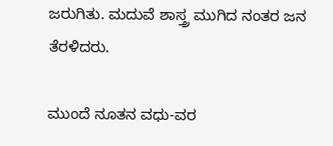ಜರುಗಿತು. ಮದುವೆ ಶಾಸ್ತ್ರ ಮುಗಿದ ನಂತರ ಜನ ತೆರಳಿದರು.

ಮುಂದೆ ನೂತನ ವಧು-ವರ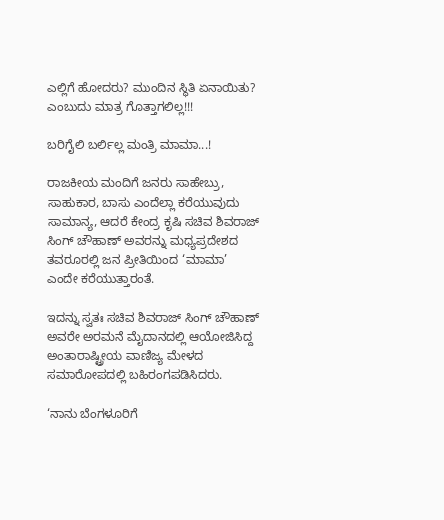ಎಲ್ಲಿಗೆ ಹೋದರು? ಮುಂದಿನ ಸ್ಥಿತಿ ಏನಾಯಿತು? ಎಂಬುದು ಮಾತ್ರ ಗೊತ್ತಾಗಲಿಲ್ಲ!!!

ಬರಿಗೈಲಿ ಬರ್ಲಿಲ್ಲ ಮಂತ್ರಿ ಮಾಮಾ...!

ರಾಜಕೀಯ ಮಂದಿಗೆ ಜನರು ಸಾಹೇಬ್ರು, ಸಾಹುಕಾರ, ಬಾಸು ಎಂದೆಲ್ಲಾ ಕರೆಯುವುದು ಸಾಮಾನ್ಯ, ಆದರೆ ಕೇಂದ್ರ ಕೃಷಿ ಸಚಿವ ಶಿವರಾಜ್‌ ಸಿಂಗ್‌ ಚೌಹಾಣ್‌ ಅವರನ್ನು ಮಧ್ಯಪ್ರದೇಶದ ತವರೂರಲ್ಲಿ ಜನ ಪ್ರೀತಿಯಿಂದ ‘ಮಾಮಾ’ ಎಂದೇ ಕರೆಯುತ್ತಾರಂತೆ.

ಇದನ್ನು ಸ್ವತಃ ಸಚಿವ ಶಿವರಾಜ್‌ ಸಿಂಗ್‌ ಚೌಹಾಣ್‌ ಅವರೇ ಅರಮನೆ ಮೈದಾನದಲ್ಲಿ ಆಯೋಜಿಸಿದ್ದ ಅಂತಾರಾಷ್ಟ್ರೀಯ ವಾಣಿಜ್ಯ ಮೇಳದ ಸಮಾರೋಪದಲ್ಲಿ ಬಹಿರಂಗಪಡಿಸಿದರು.

‘ನಾನು ಬೆಂಗಳೂರಿಗೆ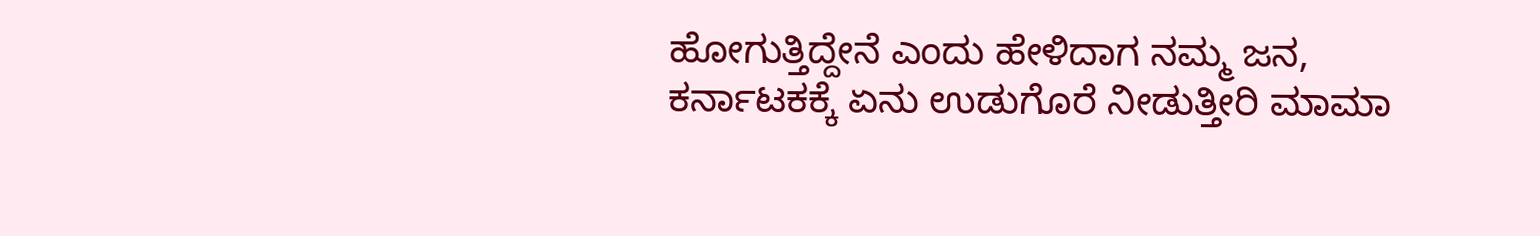ಹೋಗುತ್ತಿದ್ದೇನೆ ಎಂದು ಹೇಳಿದಾಗ ನಮ್ಮ ಜನ, ಕರ್ನಾಟಕಕ್ಕೆ ಏನು ಉಡುಗೊರೆ ನೀಡುತ್ತೀರಿ ಮಾಮಾ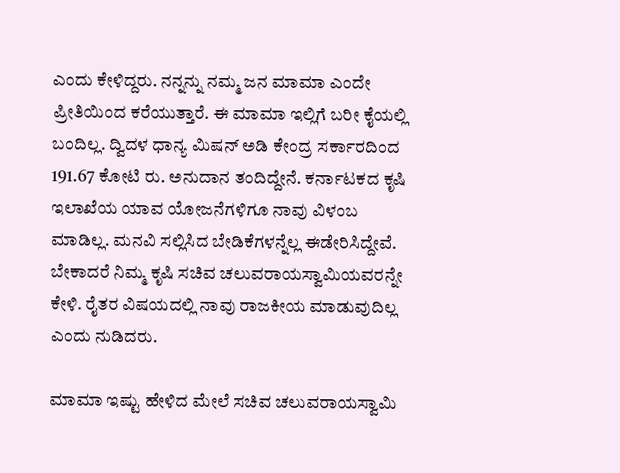ಎಂದು ಕೇಳಿದ್ದರು. ನನ್ನನ್ನು ನಮ್ಮ ಜನ ಮಾಮಾ ಎಂದೇ ಪ್ರೀತಿಯಿಂದ ಕರೆಯುತ್ತಾರೆ. ಈ ಮಾಮಾ ಇಲ್ಲಿಗೆ ಬರೀ ಕೈಯಲ್ಲಿ ಬಂದಿಲ್ಲ. ದ್ವಿದಳ ಧಾನ್ಯ ಮಿಷನ್‌ ಅಡಿ ಕೇಂದ್ರ ಸರ್ಕಾರದಿಂದ 191.67 ಕೋಟಿ ರು. ಅನುದಾನ ತಂದಿದ್ದೇನೆ. ಕರ್ನಾಟಕದ ಕೃಷಿ ಇಲಾಖೆಯ ಯಾವ ಯೋಜನೆಗಳಿಗೂ ನಾವು ವಿಳಂಬ ಮಾಡಿಲ್ಲ. ಮನವಿ ಸಲ್ಲಿಸಿದ ಬೇಡಿಕೆಗಳನ್ನೆಲ್ಲ ಈಡೇರಿಸಿದ್ದೇವೆ. ಬೇಕಾದರೆ ನಿಮ್ಮ ಕೃಷಿ ಸಚಿವ ಚಲುವರಾಯಸ್ವಾಮಿಯವರನ್ನೇ ಕೇಳಿ. ರೈತರ ವಿಷಯದಲ್ಲಿ ನಾವು ರಾಜಕೀಯ ಮಾಡುವುದಿಲ್ಲ ಎಂದು ನುಡಿದರು.

ಮಾಮಾ ಇಷ್ಟು ಹೇಳಿದ ಮೇಲೆ ಸಚಿವ ಚಲುವರಾಯಸ್ವಾಮಿ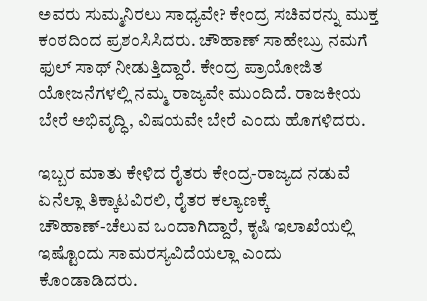ಅವರು ಸುಮ್ಮನಿರಲು ಸಾಧ್ಯವೇ? ಕೇಂದ್ರ ಸಚಿವರನ್ನು ಮುಕ್ತ ಕಂಠದಿಂದ ಪ್ರಶಂಸಿಸಿದರು. ಚೌಹಾಣ್‌ ಸಾಹೇಬ್ರು ನಮಗೆ ಫುಲ್‌ ಸಾಥ್‌ ನೀಡುತ್ತಿದ್ದಾರೆ. ಕೇಂದ್ರ ಪ್ರಾಯೋಜಿತ ಯೋಜನೆಗಳಲ್ಲಿ ನಮ್ಮ ರಾಜ್ಯವೇ ಮುಂದಿದೆ. ರಾಜಕೀಯ ಬೇರೆ ಅಭಿವೃದ್ಧಿ, ವಿಷಯವೇ ಬೇರೆ ಎಂದು ಹೊಗಳಿದರು.

ಇಬ್ಬರ ಮಾತು ಕೇಳಿದ ರೈತರು ಕೇಂದ್ರ-ರಾಜ್ಯದ ನಡುವೆ ಏನೆಲ್ಲಾ ತಿಕ್ಕಾಟವಿರಲಿ, ರೈತರ ಕಲ್ಯಾಣಕ್ಕೆ ಚೌಹಾಣ್‌-ಚೆಲುವ ಒಂದಾಗಿದ್ದಾರೆ, ಕೃಷಿ ಇಲಾಖೆಯಲ್ಲಿ ಇಷ್ಟೊಂದು ಸಾಮರಸ್ಯವಿದೆಯಲ್ಲಾ ಎಂದು ಕೊಂಡಾಡಿದರು.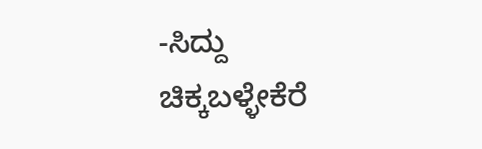-ಸಿದ್ದು ಚಿಕ್ಕಬಳ್ಳೇಕೆರೆ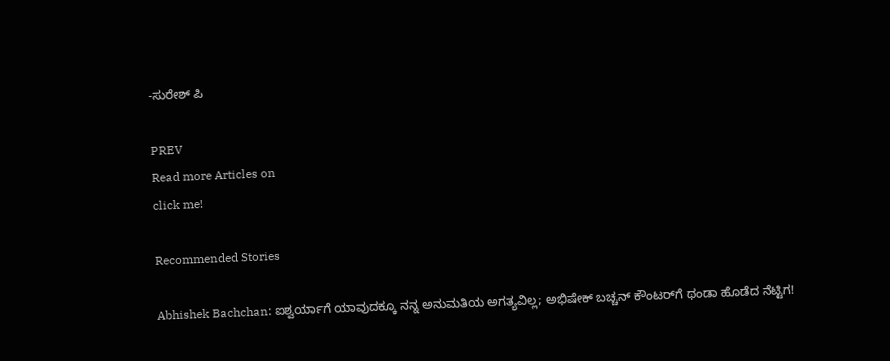-ಸುರೇಶ್‌ ಪಿ

PREV
Read more Articles on
click me!

Recommended Stories

Abhishek Bachchan: ಐಶ್ವರ್ಯಾಗೆ ಯಾವುದಕ್ಕೂ ನನ್ನ ಅನುಮತಿಯ ಅಗತ್ಯವಿಲ್ಲ; ಅಭಿಷೇಕ್ ಬಚ್ಚನ್‌ ಕೌಂಟರ್‌ಗೆ ಥಂಡಾ ಹೊಡೆದ ನೆಟ್ಟಿಗ!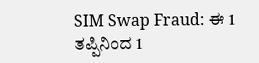SIM Swap Fraud: ಈ 1 ತಪ್ಪಿನಿಂದ 1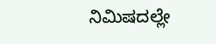ನಿಮಿಷದಲ್ಲೇ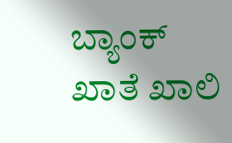ಬ್ಯಾಂಕ್ ಖಾತೆ ಖಾಲಿ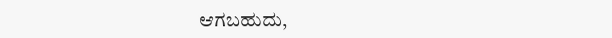ಆಗಬಹುದು,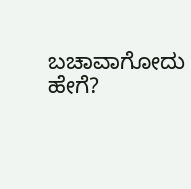ಬಚಾವಾಗೋದು ಹೇಗೆ?